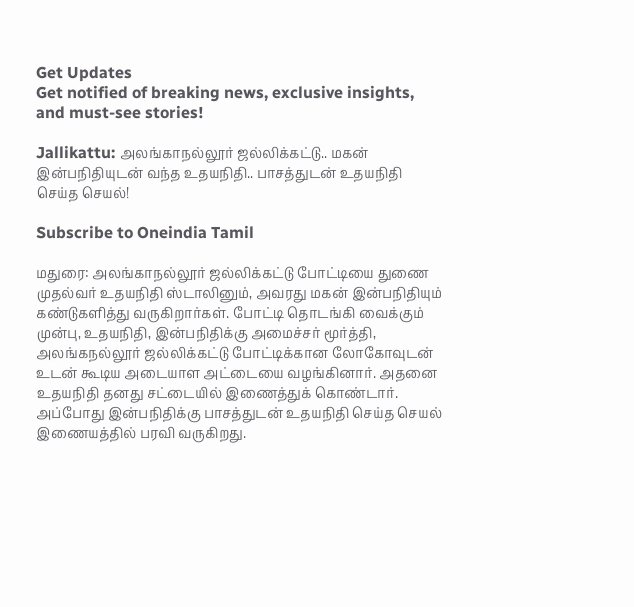Get Updates
Get notified of breaking news, exclusive insights, and must-see stories!

Jallikattu: அலங்காநல்லூர் ஜல்லிக்கட்டு.. மகன் இன்பநிதியுடன் வந்த உதயநிதி.. பாசத்துடன் உதயநிதி செய்த செயல்!

Subscribe to Oneindia Tamil

மதுரை: அலங்காநல்லூர் ஜல்லிக்கட்டு போட்டியை துணை முதல்வர் உதயநிதி ஸ்டாலினும், அவரது மகன் இன்பநிதியும் கண்டுகளித்து வருகிறார்கள். போட்டி தொடங்கி வைக்கும் முன்பு, உதயநிதி, இன்பநிதிக்கு அமைச்சர் மூர்த்தி, அலங்கநல்லூர் ஜல்லிக்கட்டு போட்டிக்கான லோகோவுடன் உடன் கூடிய அடையாள அட்டையை வழங்கினார். அதனை உதயநிதி தனது சட்டையில் இணைத்துக் கொண்டார். அப்போது இன்பநிதிக்கு பாசத்துடன் உதயநிதி செய்த செயல் இணையத்தில் பரவி வருகிறது.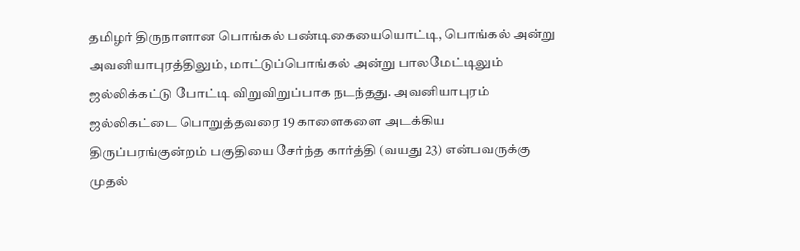தமிழர் திருநாளான பொங்கல் பண்டிகையையொட்டி, பொங்கல் அன்று அவனியாபுரத்திலும், மாட்டுப்பொங்கல் அன்று பாலமேட்டிலும் ஜல்லிக்கட்டு போட்டி விறுவிறுப்பாக நடந்தது. அவனியாபுரம் ஜல்லிகட்டை பொறுத்தவரை 19 காளைகளை அடக்கிய திருப்பரங்குன்றம் பகுதியை சேர்ந்த கார்த்தி (வயது 23) என்பவருக்கு முதல்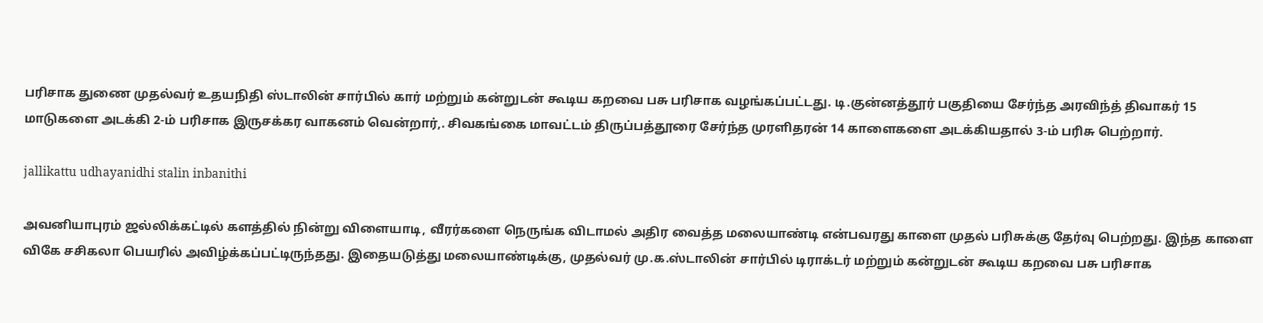பரிசாக துணை முதல்வர் உதயநிதி ஸ்டாலின் சார்பில் கார் மற்றும் கன்றுடன் கூடிய கறவை பசு பரிசாக வழங்கப்பட்டது. டி.குன்னத்தூர் பகுதியை சேர்ந்த அரவிந்த் திவாகர் 15 மாடுகளை அடக்கி 2-ம் பரிசாக இருசக்கர வாகனம் வென்றார்,. சிவகங்கை மாவட்டம் திருப்பத்தூரை சேர்ந்த முரளிதரன் 14 காளைகளை அடக்கியதால் 3-ம் பரிசு பெற்றார்.

jallikattu udhayanidhi stalin inbanithi

அவனியாபுரம் ஜல்லிக்கட்டில் களத்தில் நின்று விளையாடி, வீரர்களை நெருங்க விடாமல் அதிர வைத்த மலையாண்டி என்பவரது காளை முதல் பரிசுக்கு தேர்வு பெற்றது. இந்த காளை விகே சசிகலா பெயரில் அவிழ்க்கப்பட்டிருந்தது. இதையடுத்து மலையாண்டிக்கு, முதல்வர் மு.க.ஸ்டாலின் சார்பில் டிராக்டர் மற்றும் கன்றுடன் கூடிய கறவை பசு பரிசாக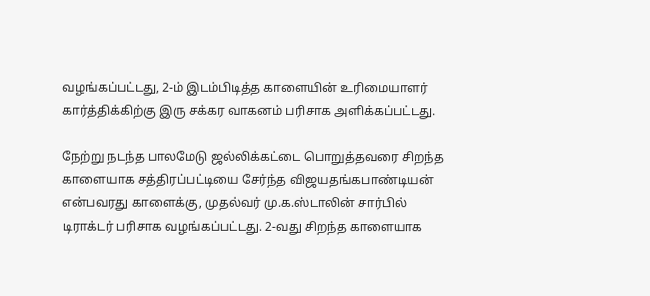வழங்கப்பட்டது, 2-ம் இடம்பிடித்த காளையின் உரிமையாளர் கார்த்திக்கிற்கு இரு சக்கர வாகனம் பரிசாக அளிக்கப்பட்டது.

நேற்று நடந்த பாலமேடு ஜல்லிக்கட்டை பொறுத்தவரை சிறந்த காளையாக சத்திரப்பட்டியை சேர்ந்த விஜயதங்கபாண்டியன் என்பவரது காளைக்கு, முதல்வர் மு.க.ஸ்டாலின் சார்பில் டிராக்டர் பரிசாக வழங்கப்பட்டது. 2-வது சிறந்த காளையாக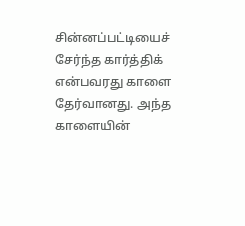சின்னப்பட்டியைச் சேர்ந்த கார்த்திக் என்பவரது காளை தேர்வானது. அந்த காளையின்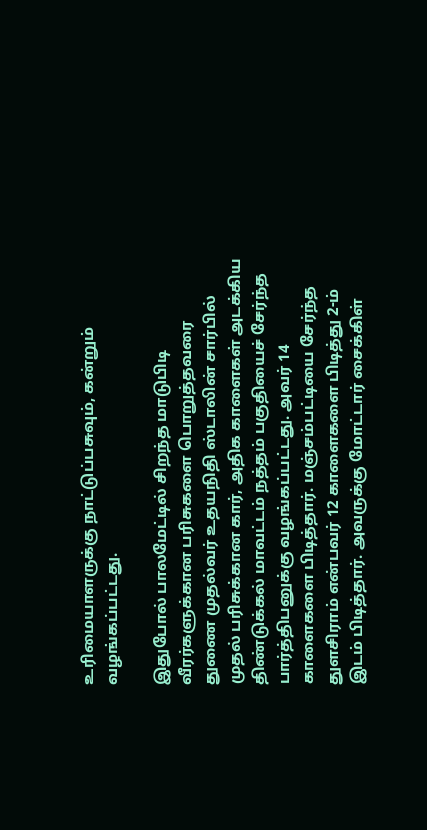உரிமையாளருக்கு நாட்டுப்பசுவும், கன்றும் வழங்கப்பட்டது.

இதுபோல் பாலமேட்டில் சிறந்த மாடுபிடி வீரர்களுக்கான பரிசுகளை பொறுத்தவரை துணை முதல்வர் உதயநிதி ஸ்டாலின் சார்பில் முதல் பரிசுக்கான கார், அதிக காளைகள் அடக்கிய திண்டுக்கல் மாவட்டம் நத்தம் பகுதியைச் சேர்ந்த பார்த்திபனுக்கு வழங்கப்பட்டது. அவர் 14 காளைகளை பிடித்தார். மஞ்சம்பட்டியை சேர்ந்த துளசிராம் என்பவர் 12 காளைகளை பிடித்து 2-ம் இடம் பிடித்தார். அவருக்கு மோட்டார் சைக்கிள்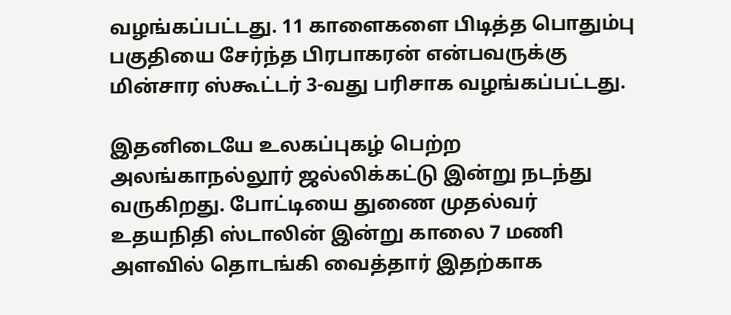வழங்கப்பட்டது. 11 காளைகளை பிடித்த பொதும்பு பகுதியை சேர்ந்த பிரபாகரன் என்பவருக்கு மின்சார ஸ்கூட்டர் 3-வது பரிசாக வழங்கப்பட்டது.

இதனிடையே உலகப்புகழ் பெற்ற அலங்காநல்லூர் ஜல்லிக்கட்டு இன்று நடந்து வருகிறது. போட்டியை துணை முதல்வர் உதயநிதி ஸ்டாலின் இன்று காலை 7 மணி அளவில் தொடங்கி வைத்தார் இதற்காக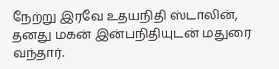நேற்று இரவே உதயநிதி ஸ்டாலின், தனது மகன் இன்பநிதியுடன் மதுரை வந்தார்.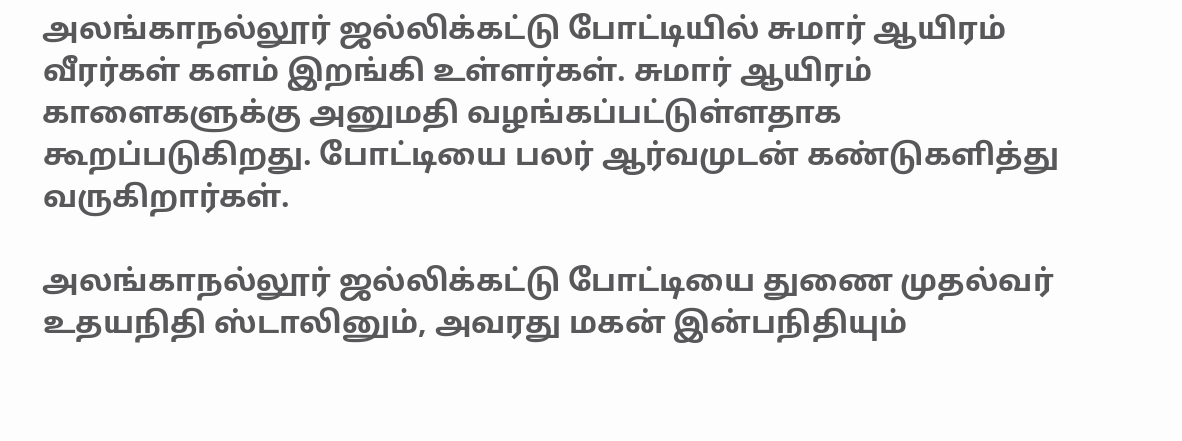அலங்காநல்லூர் ஜல்லிக்கட்டு போட்டியில் சுமார் ஆயிரம் வீரர்கள் களம் இறங்கி உள்ளர்கள். சுமார் ஆயிரம் காளைகளுக்கு அனுமதி வழங்கப்பட்டுள்ளதாக கூறப்படுகிறது. போட்டியை பலர் ஆர்வமுடன் கண்டுகளித்து வருகிறார்கள்.

அலங்காநல்லூர் ஜல்லிக்கட்டு போட்டியை துணை முதல்வர் உதயநிதி ஸ்டாலினும், அவரது மகன் இன்பநிதியும்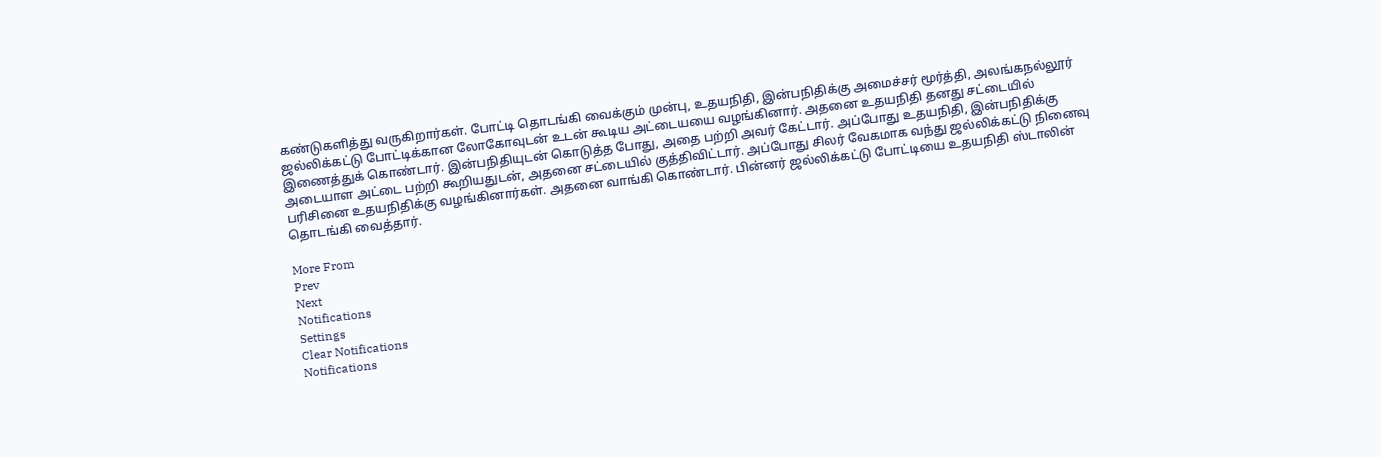கண்டுகளித்து வருகிறார்கள். போட்டி தொடங்கி வைக்கும் முன்பு, உதயநிதி, இன்பநிதிக்கு அமைச்சர் மூர்த்தி, அலங்கநல்லூர் ஜல்லிக்கட்டு போட்டிக்கான லோகோவுடன் உடன் கூடிய அட்டையயை வழங்கினார். அதனை உதயநிதி தனது சட்டையில் இணைத்துக் கொண்டார். இன்பநிதியுடன் கொடுத்த போது, அதை பற்றி அவர் கேட்டார். அப்போது உதயநிதி, இன்பநிதிக்கு அடையாள அட்டை பற்றி கூறியதுடன், அதனை சட்டையில் குத்திவிட்டார். அப்போது சிலர் வேகமாக வந்து ஜல்லிக்கட்டு நினைவு பரிசினை உதயநிதிக்கு வழங்கினார்கள். அதனை வாங்கி கொண்டார். பின்னர் ஜல்லிக்கட்டு போட்டியை உதயநிதி ஸ்டாலின் தொடங்கி வைத்தார்.

More From
Prev
Next
Notifications
Settings
Clear Notifications
Notifications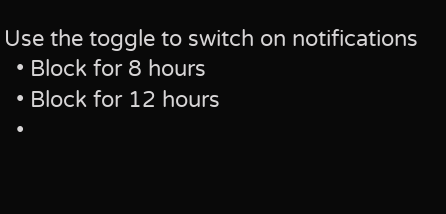Use the toggle to switch on notifications
  • Block for 8 hours
  • Block for 12 hours
  •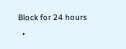Block for 24 hours
  •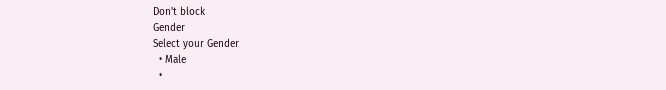Don't block
Gender
Select your Gender
  • Male
  •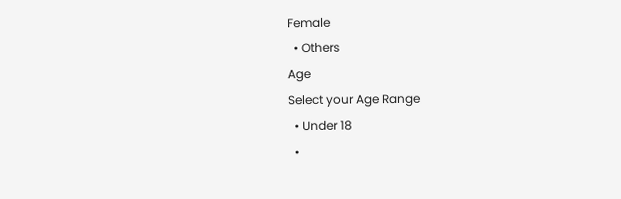Female
  • Others
Age
Select your Age Range
  • Under 18
  •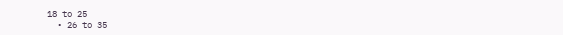18 to 25
  • 26 to 35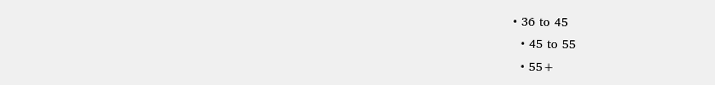• 36 to 45
  • 45 to 55
  • 55+